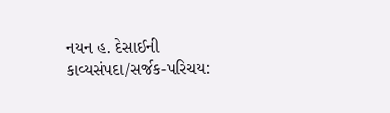નયન હ. દેસાઈની કાવ્યસંપદા/સર્જક-પરિચય: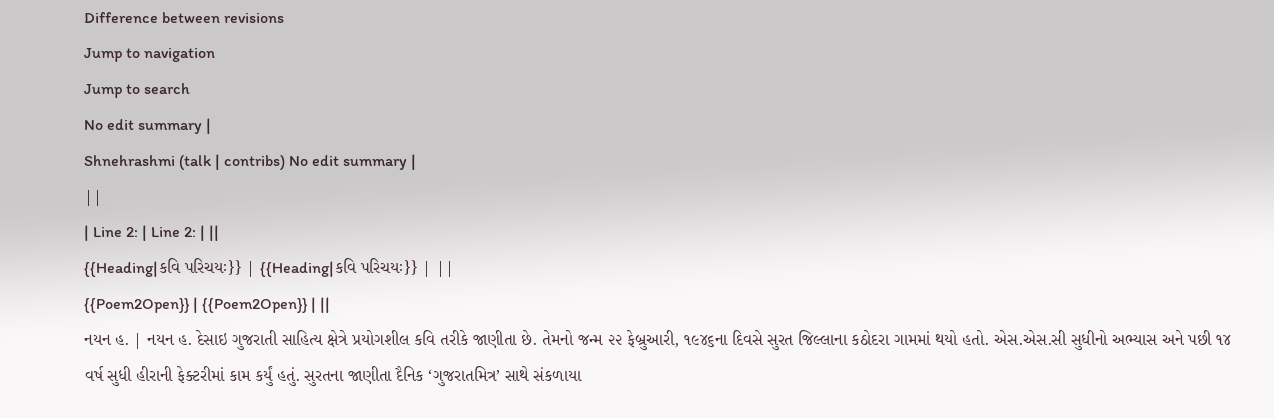Difference between revisions
Jump to navigation
Jump to search
No edit summary |
Shnehrashmi (talk | contribs) No edit summary |
||
| Line 2: | Line 2: | ||
{{Heading|કવિ પરિચયઃ}} | {{Heading|કવિ પરિચયઃ}} | ||
{{Poem2Open}} | {{Poem2Open}} | ||
નયન હ. | નયન હ. દેસાઇ ગુજરાતી સાહિત્ય ક્ષેત્રે પ્રયોગશીલ કવિ તરીકે જાણીતા છે. તેમનો જન્મ ૨૨ ફેબ્રુઆરી, ૧૯૪૬ના દિવસે સુરત જિલ્લાના કઠોદરા ગામમાં થયો હતો. એસ.એસ.સી સુધીનો અભ્યાસ અને પછી ૧૪ વર્ષ સુધી હીરાની ફેક્ટરીમાં કામ કર્યું હતું. સુરતના જાણીતા દૈનિક ‘ગુજરાતમિત્ર’ સાથે સંકળાયા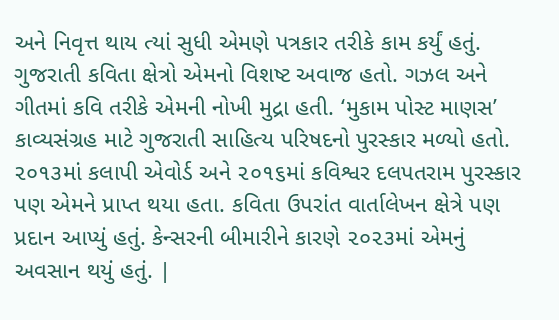અને નિવૃત્ત થાય ત્યાં સુધી એમણે પત્રકાર તરીકે કામ કર્યું હતું. ગુજરાતી કવિતા ક્ષેત્રો એમનો વિશષ્ટ અવાજ હતો. ગઝલ અને ગીતમાં કવિ તરીકે એમની નોખી મુદ્રા હતી. ‘મુકામ પોસ્ટ માણસ’ કાવ્યસંગ્રહ માટે ગુજરાતી સાહિત્ય પરિષદનો પુરસ્કાર મળ્યો હતો. ૨૦૧૩માં કલાપી એવોર્ડ અને ૨૦૧૬માં કવિશ્વર દલપતરામ પુરસ્કાર પણ એમને પ્રાપ્ત થયા હતા. કવિતા ઉપરાંત વાર્તાલેખન ક્ષેત્રે પણ પ્રદાન આપ્યું હતું. કેન્સરની બીમારીને કારણે ૨૦૨૩માં એમનું અવસાન થયું હતું. |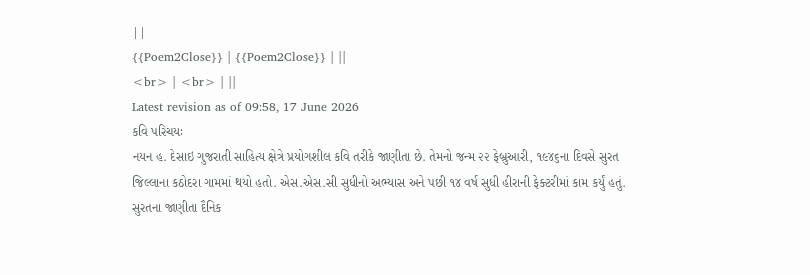||
{{Poem2Close}} | {{Poem2Close}} | ||
<br> | <br> | ||
Latest revision as of 09:58, 17 June 2026
કવિ પરિચયઃ
નયન હ. દેસાઇ ગુજરાતી સાહિત્ય ક્ષેત્રે પ્રયોગશીલ કવિ તરીકે જાણીતા છે. તેમનો જન્મ ૨૨ ફેબ્રુઆરી, ૧૯૪૬ના દિવસે સુરત જિલ્લાના કઠોદરા ગામમાં થયો હતો. એસ.એસ.સી સુધીનો અભ્યાસ અને પછી ૧૪ વર્ષ સુધી હીરાની ફેક્ટરીમાં કામ કર્યું હતું. સુરતના જાણીતા દૈનિક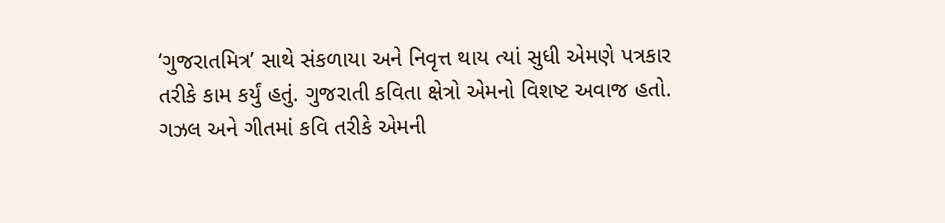‘ગુજરાતમિત્ર’ સાથે સંકળાયા અને નિવૃત્ત થાય ત્યાં સુધી એમણે પત્રકાર તરીકે કામ કર્યું હતું. ગુજરાતી કવિતા ક્ષેત્રો એમનો વિશષ્ટ અવાજ હતો. ગઝલ અને ગીતમાં કવિ તરીકે એમની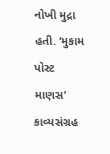નોખી મુદ્રા હતી. ‘મુકામ પોસ્ટ માણસ’ કાવ્યસંગ્રહ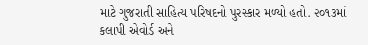માટે ગુજરાતી સાહિત્ય પરિષદનો પુરસ્કાર મળ્યો હતો. ૨૦૧૩માં કલાપી એવોર્ડ અને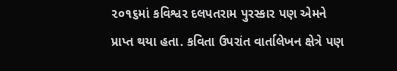૨૦૧૬માં કવિશ્વર દલપતરામ પુરસ્કાર પણ એમને પ્રાપ્ત થયા હતા. કવિતા ઉપરાંત વાર્તાલેખન ક્ષેત્રે પણ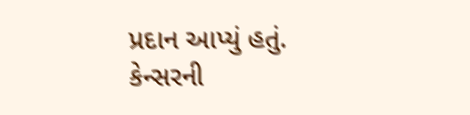પ્રદાન આપ્યું હતું. કેન્સરની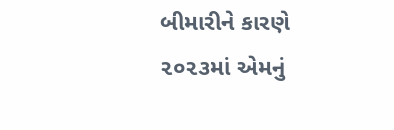બીમારીને કારણે ૨૦૨૩માં એમનું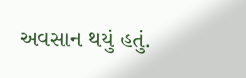અવસાન થયું હતું.